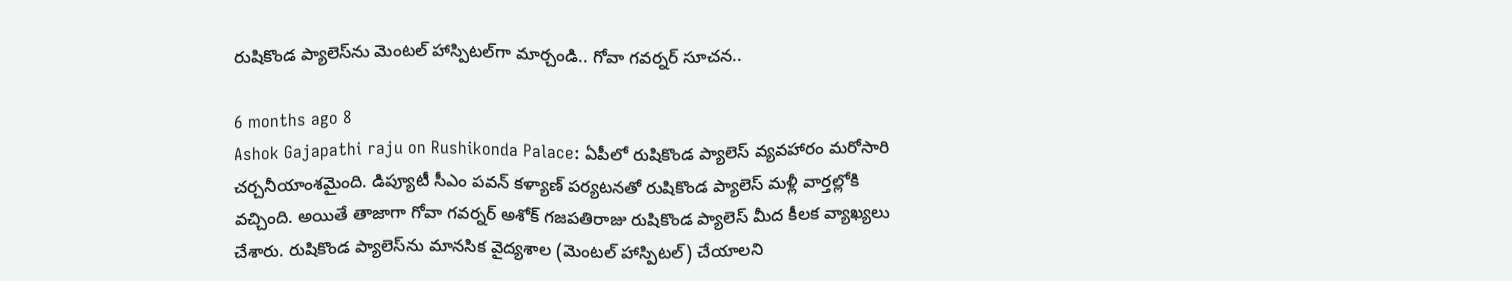రుషికొండ ప్యాలెస్‌ను మెంటల్ హాస్పిటల్‌గా మార్చండి.. గోవా గవర్నర్ సూచన..

6 months ago 8
Ashok Gajapathi raju on Rushikonda Palace: ఏపీలో రుషికొండ ప్యాలెస్ వ్యవహారం మరోసారి చర్చనీయాంశమైంది. డిప్యూటీ సీఎం పవన్ కళ్యాణ్ పర్యటనతో రుషికొండ ప్యాలెస్ మళ్లీ వార్తల్లోకి వచ్చింది. అయితే తాజాగా గోవా గవర్నర్ అశోక్ గజపతిరాజు రుషికొండ ప్యాలెస్ మీద కీలక వ్యాఖ్యలు చేశారు. రుషికొండ ప్యాలెస్‌ను మానసిక వైద్యశాల (మెంటల్ హాస్పిటల్‌) చేయాలని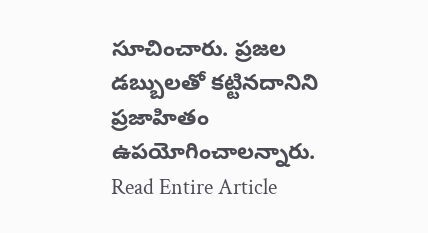సూచించారు. ప్రజల డబ్బులతో కట్టినదానిని ప్రజాహితం ఉపయోగించాలన్నారు.
Read Entire Article